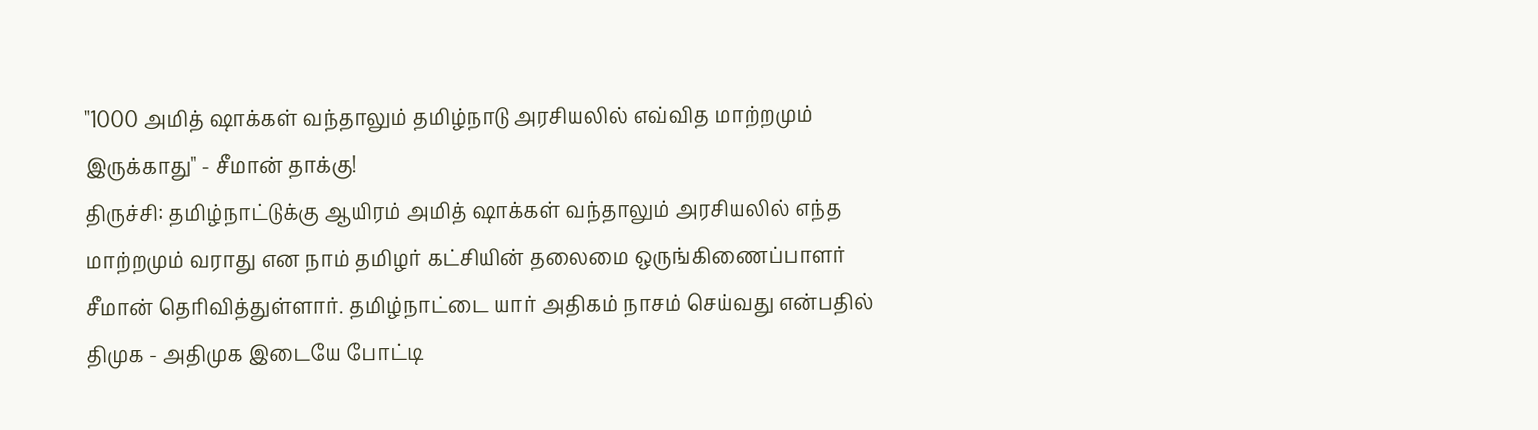"1000 அமித் ஷாக்கள் வந்தாலும் தமிழ்நாடு அரசியலில் எவ்வித மாற்றமும் இருக்காது" - சீமான் தாக்கு!
திருச்சி: தமிழ்நாட்டுக்கு ஆயிரம் அமித் ஷாக்கள் வந்தாலும் அரசியலில் எந்த மாற்றமும் வராது என நாம் தமிழர் கட்சியின் தலைமை ஒருங்கிணைப்பாளர் சீமான் தெரிவித்துள்ளார். தமிழ்நாட்டை யார் அதிகம் நாசம் செய்வது என்பதில் திமுக - அதிமுக இடையே போட்டி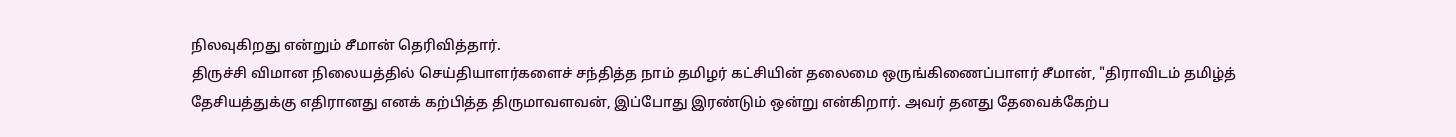நிலவுகிறது என்றும் சீமான் தெரிவித்தார்.
திருச்சி விமான நிலையத்தில் செய்தியாளர்களைச் சந்தித்த நாம் தமிழர் கட்சியின் தலைமை ஒருங்கிணைப்பாளர் சீமான், "திராவிடம் தமிழ்த் தேசியத்துக்கு எதிரானது எனக் கற்பித்த திருமாவளவன், இப்போது இரண்டும் ஒன்று என்கிறார். அவர் தனது தேவைக்கேற்ப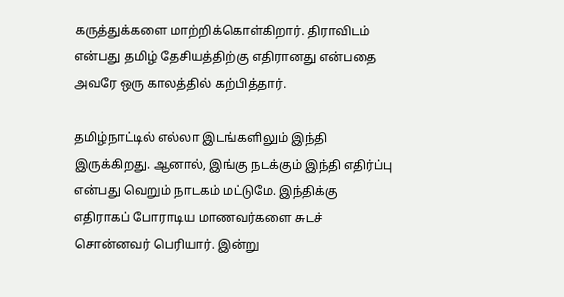கருத்துக்களை மாற்றிக்கொள்கிறார். திராவிடம் என்பது தமிழ் தேசியத்திற்கு எதிரானது என்பதை அவரே ஒரு காலத்தில் கற்பித்தார்.

தமிழ்நாட்டில் எல்லா இடங்களிலும் இந்தி இருக்கிறது. ஆனால், இங்கு நடக்கும் இந்தி எதிர்ப்பு என்பது வெறும் நாடகம் மட்டுமே. இந்திக்கு எதிராகப் போராடிய மாணவர்களை சுடச் சொன்னவர் பெரியார். இன்று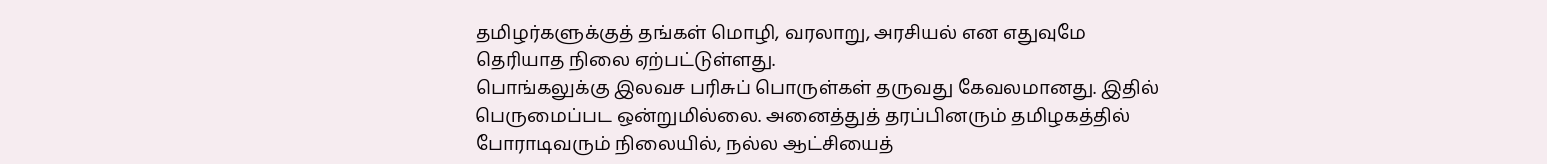தமிழர்களுக்குத் தங்கள் மொழி, வரலாறு, அரசியல் என எதுவுமே தெரியாத நிலை ஏற்பட்டுள்ளது.
பொங்கலுக்கு இலவச பரிசுப் பொருள்கள் தருவது கேவலமானது. இதில் பெருமைப்பட ஒன்றுமில்லை. அனைத்துத் தரப்பினரும் தமிழகத்தில் போராடிவரும் நிலையில், நல்ல ஆட்சியைத்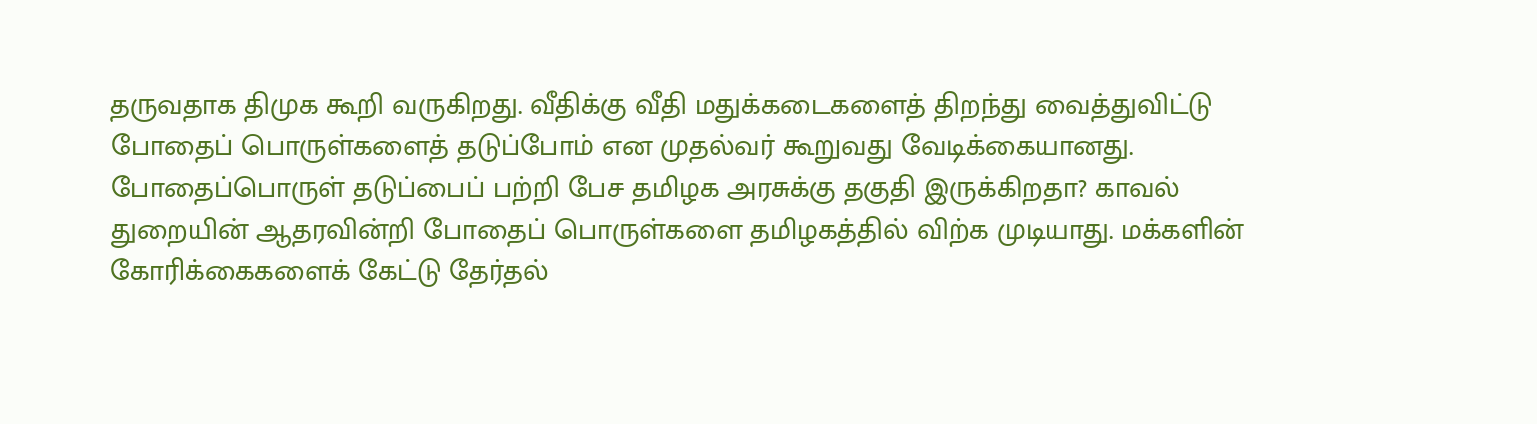தருவதாக திமுக கூறி வருகிறது. வீதிக்கு வீதி மதுக்கடைகளைத் திறந்து வைத்துவிட்டு போதைப் பொருள்களைத் தடுப்போம் என முதல்வர் கூறுவது வேடிக்கையானது.
போதைப்பொருள் தடுப்பைப் பற்றி பேச தமிழக அரசுக்கு தகுதி இருக்கிறதா? காவல் துறையின் ஆதரவின்றி போதைப் பொருள்களை தமிழகத்தில் விற்க முடியாது. மக்களின் கோரிக்கைகளைக் கேட்டு தேர்தல்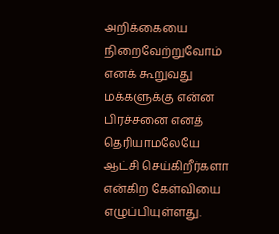அறிக்கையை நிறைவேற்றுவோம் எனக் கூறுவது மக்களுக்கு என்ன பிரச்சனை எனத் தெரியாமலேயே ஆட்சி செய்கிறீர்களா என்கிற கேள்வியை எழுப்பியுள்ளது.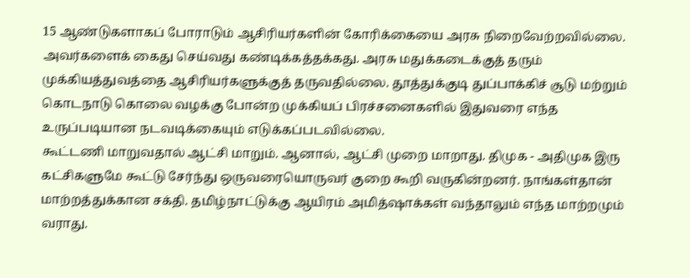15 ஆண்டுகளாகப் போராடும் ஆசிரியர்களின் கோரிக்கையை அரசு நிறைவேற்றவில்லை. அவர்களைக் கைது செய்வது கண்டிக்கத்தக்கது. அரசு மதுக்கடைக்குத் தரும் முக்கியத்துவத்தை ஆசிரியர்களுக்குத் தருவதில்லை. தூத்துக்குடி துப்பாக்கிச் சூடு மற்றும் கொடநாடு கொலை வழக்கு போன்ற முக்கியப் பிரச்சனைகளில் இதுவரை எந்த உருப்படியான நடவடிக்கையும் எடுக்கப்படவில்லை.
கூட்டணி மாறுவதால் ஆட்சி மாறும். ஆனால், ஆட்சி முறை மாறாது. திமுக - அதிமுக இரு கட்சிகளுமே கூட்டு சேர்ந்து ஒருவரையொருவர் குறை கூறி வருகின்றனர். நாங்கள்தான் மாற்றத்துக்கான சக்தி. தமிழ்நாட்டுக்கு ஆயிரம் அமித்ஷாக்கள் வந்தாலும் எந்த மாற்றமும் வராது.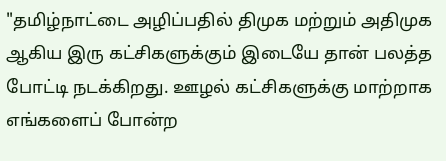"தமிழ்நாட்டை அழிப்பதில் திமுக மற்றும் அதிமுக ஆகிய இரு கட்சிகளுக்கும் இடையே தான் பலத்த போட்டி நடக்கிறது. ஊழல் கட்சிகளுக்கு மாற்றாக எங்களைப் போன்ற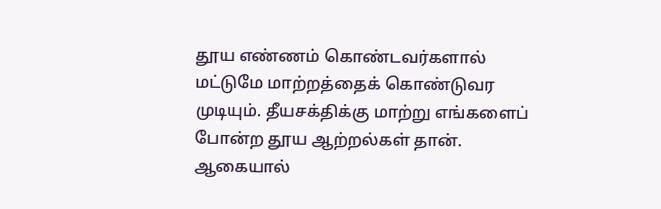தூய எண்ணம் கொண்டவர்களால் மட்டுமே மாற்றத்தைக் கொண்டுவர முடியும். தீயசக்திக்கு மாற்று எங்களைப் போன்ற தூய ஆற்றல்கள் தான். ஆகையால்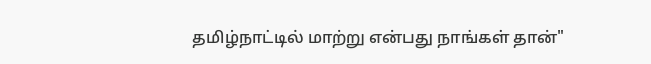தமிழ்நாட்டில் மாற்று என்பது நாங்கள் தான்"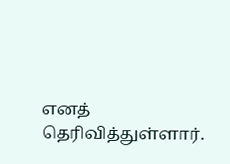எனத் தெரிவித்துள்ளார்.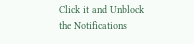Click it and Unblock the Notifications